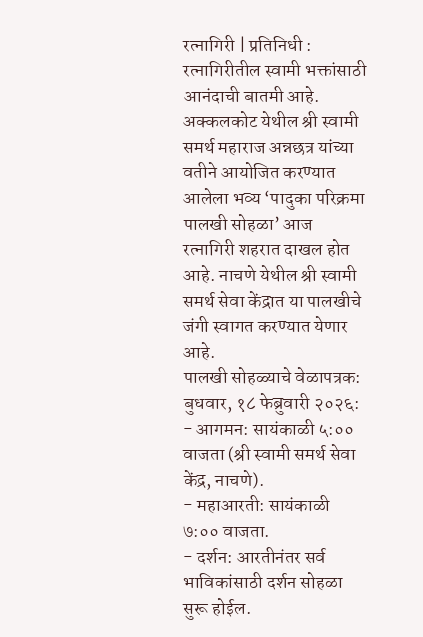रत्नागिरी | प्रतिनिधी : रत्नागिरीतील स्वामी भक्तांसाठी आनंदाची बातमी आहे. अक्कलकोट येथील श्री स्वामी समर्थ महाराज अन्नछत्र यांच्या वतीने आयोजित करण्यात आलेला भव्य ‘पादुका परिक्रमा पालखी सोहळा’ आज रत्नागिरी शहरात दाखल होत आहे. नाचणे येथील श्री स्वामी समर्थ सेवा केंद्रात या पालखीचे जंगी स्वागत करण्यात येणार आहे.
पालखी सोहळ्याचे वेळापत्रक:
बुधवार, १८ फेब्रुवारी २०२६:
- आगमन: सायंकाळी ५:०० वाजता (श्री स्वामी समर्थ सेवा केंद्र, नाचणे).
- महाआरती: सायंकाळी ७:०० वाजता.
- दर्शन: आरतीनंतर सर्व भाविकांसाठी दर्शन सोहळा सुरू होईल.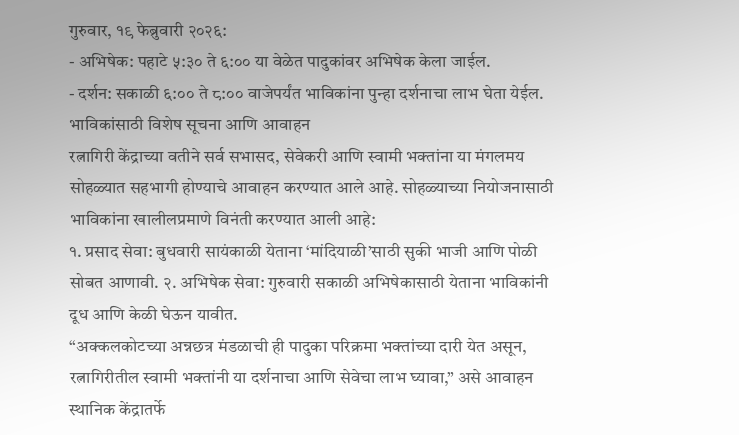गुरुवार, १९ फेब्रुवारी २०२६:
- अभिषेक: पहाटे ५:३० ते ६:०० या वेळेत पादुकांवर अभिषेक केला जाईल.
- दर्शन: सकाळी ६:०० ते ८:०० वाजेपर्यंत भाविकांना पुन्हा दर्शनाचा लाभ घेता येईल.
भाविकांसाठी विशेष सूचना आणि आवाहन
रत्नागिरी केंद्राच्या वतीने सर्व सभासद, सेवेकरी आणि स्वामी भक्तांना या मंगलमय सोहळ्यात सहभागी होण्याचे आवाहन करण्यात आले आहे. सोहळ्याच्या नियोजनासाठी भाविकांना खालीलप्रमाणे विनंती करण्यात आली आहे:
१. प्रसाद सेवा: बुधवारी सायंकाळी येताना ‘मांदियाळी’साठी सुकी भाजी आणि पोळी सोबत आणावी. २. अभिषेक सेवा: गुरुवारी सकाळी अभिषेकासाठी येताना भाविकांनी दूध आणि केळी घेऊन यावीत.
“अक्कलकोटच्या अन्नछत्र मंडळाची ही पादुका परिक्रमा भक्तांच्या दारी येत असून, रत्नागिरीतील स्वामी भक्तांनी या दर्शनाचा आणि सेवेचा लाभ घ्यावा,” असे आवाहन स्थानिक केंद्रातर्फे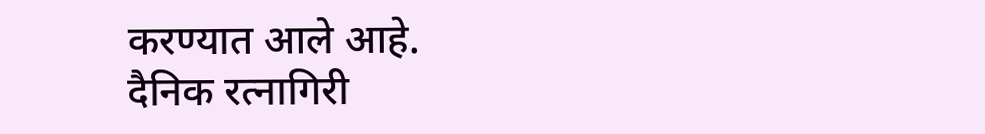करण्यात आले आहे.
दैनिक रत्नागिरी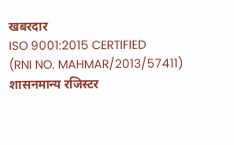खबरदार
ISO 9001:2015 CERTIFIED
(RNI NO. MAHMAR/2013/57411)
शासनमान्य रजिस्टर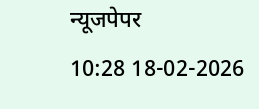न्यूजपेपर
10:28 18-02-2026